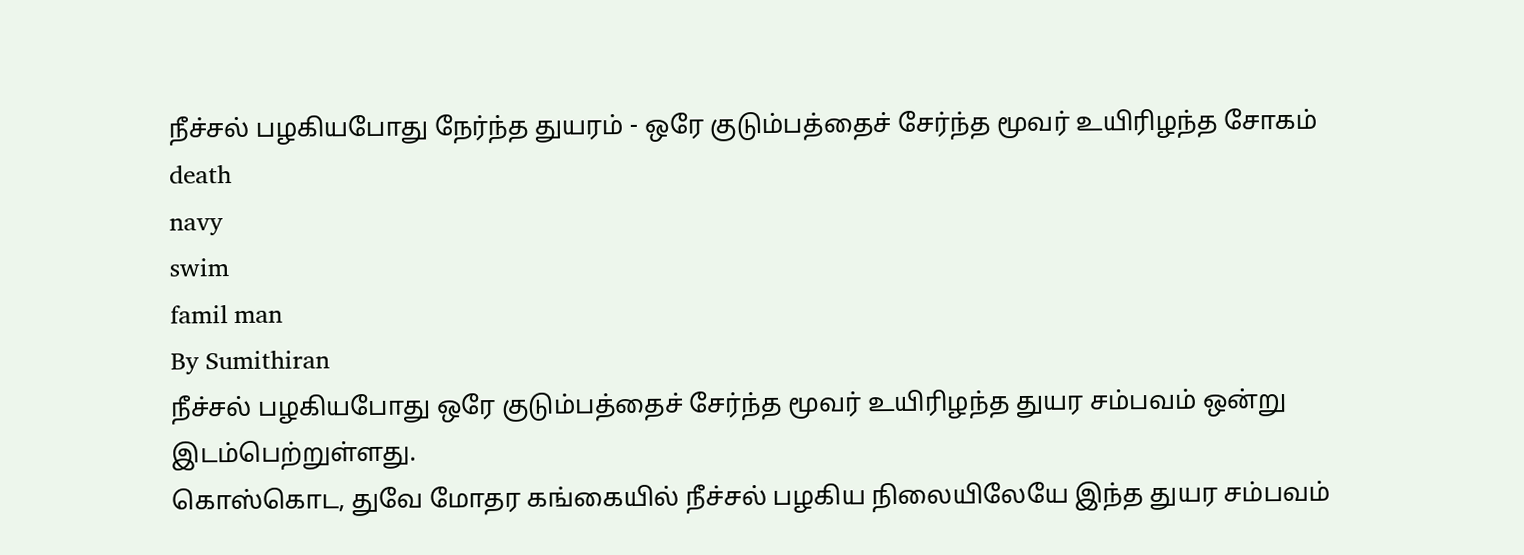நீச்சல் பழகியபோது நேர்ந்த துயரம் - ஒரே குடும்பத்தைச் சேர்ந்த மூவர் உயிரிழந்த சோகம்
death
navy
swim
famil man
By Sumithiran
நீச்சல் பழகியபோது ஒரே குடும்பத்தைச் சேர்ந்த மூவர் உயிரிழந்த துயர சம்பவம் ஒன்று இடம்பெற்றுள்ளது.
கொஸ்கொட, துவே மோதர கங்கையில் நீச்சல் பழகிய நிலையிலேயே இந்த துயர சம்பவம்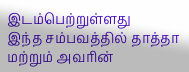இடம்பெற்றுள்ளது
இந்த சம்பவத்தில் தாத்தா மற்றும் அவரின்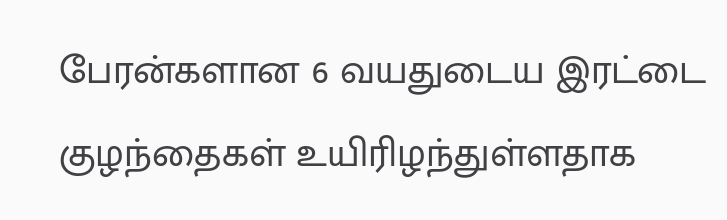பேரன்களான 6 வயதுடைய இரட்டை குழந்தைகள் உயிரிழந்துள்ளதாக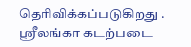தெரிவிக்கப்படுகிறது .
ஸ்ரீலங்கா கடற்படை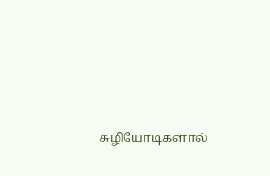சுழியோடிகளால்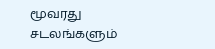மூவரது சடலங்களும்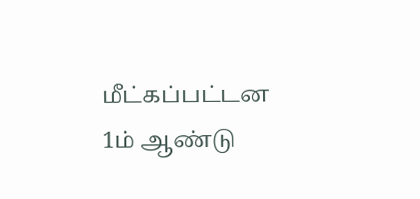மீட்கப்பட்டன
1ம் ஆண்டு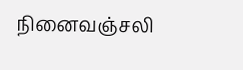நினைவஞ்சலி